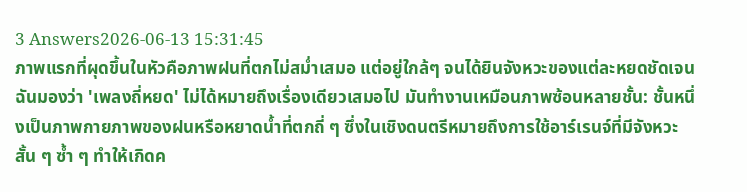3 Answers2026-06-13 15:31:45
ภาพแรกที่ผุดขึ้นในหัวคือภาพฝนที่ตกไม่สม่ำเสมอ แต่อยู่ใกล้ๆ จนได้ยินจังหวะของแต่ละหยดชัดเจน
ฉันมองว่า 'เพลงถี่หยด' ไม่ได้หมายถึงเรื่องเดียวเสมอไป มันทำงานเหมือนภาพซ้อนหลายชั้น: ชั้นหนึ่งเป็นภาพกายภาพของฝนหรือหยาดน้ำที่ตกถี่ ๆ ซึ่งในเชิงดนตรีหมายถึงการใช้อาร์เรนจ์ที่มีจังหวะสั้น ๆ ซ้ำ ๆ ทำให้เกิดค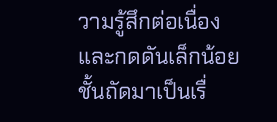วามรู้สึกต่อเนื่องและกดดันเล็กน้อย ชั้นถัดมาเป็นเรื่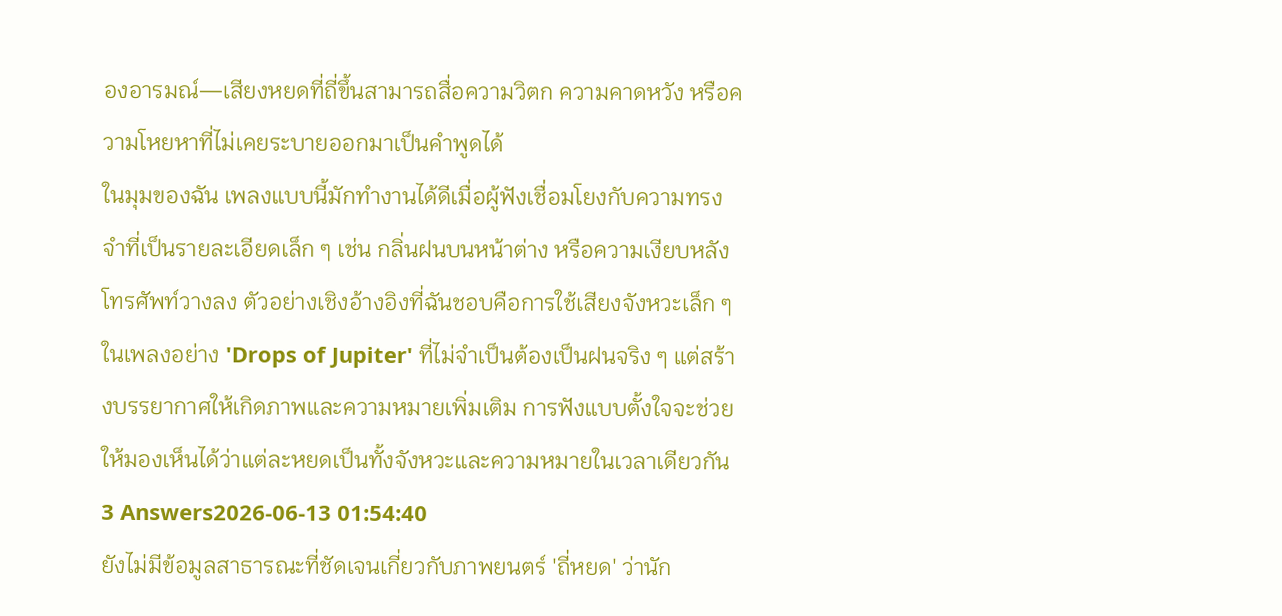องอารมณ์—เสียงหยดที่ถี่ขึ้นสามารถสื่อความวิตก ความคาดหวัง หรือความโหยหาที่ไม่เคยระบายออกมาเป็นคำพูดได้
ในมุมของฉัน เพลงแบบนี้มักทำงานได้ดีเมื่อผู้ฟังเชื่อมโยงกับความทรงจำที่เป็นรายละเอียดเล็ก ๆ เช่น กลิ่นฝนบนหน้าต่าง หรือความเงียบหลังโทรศัพท์วางลง ตัวอย่างเชิงอ้างอิงที่ฉันชอบคือการใช้เสียงจังหวะเล็ก ๆ ในเพลงอย่าง 'Drops of Jupiter' ที่ไม่จำเป็นต้องเป็นฝนจริง ๆ แต่สร้างบรรยากาศให้เกิดภาพและความหมายเพิ่มเติม การฟังแบบตั้งใจจะช่วยให้มองเห็นได้ว่าแต่ละหยดเป็นทั้งจังหวะและความหมายในเวลาเดียวกัน
3 Answers2026-06-13 01:54:40
ยังไม่มีข้อมูลสาธารณะที่ชัดเจนเกี่ยวกับภาพยนตร์ 'ถี่หยด' ว่านัก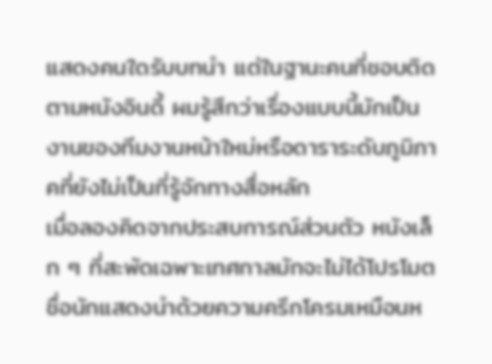แสดงคนใดรับบทนำ แต่ในฐานะคนที่ชอบติดตามหนังอินดี้ ผมรู้สึกว่าเรื่องแบบนี้มักเป็นงานของทีมงานหน้าใหม่หรือดาราระดับภูมิภาคที่ยังไม่เป็นที่รู้จักทางสื่อหลัก
เมื่อลองคิดจากประสบการณ์ส่วนตัว หนังเล็ก ๆ ที่สะพัดเฉพาะเทศกาลมักจะไม่ได้โปรโมตชื่อนักแสดงนำด้วยความครึกโครมเหมือนห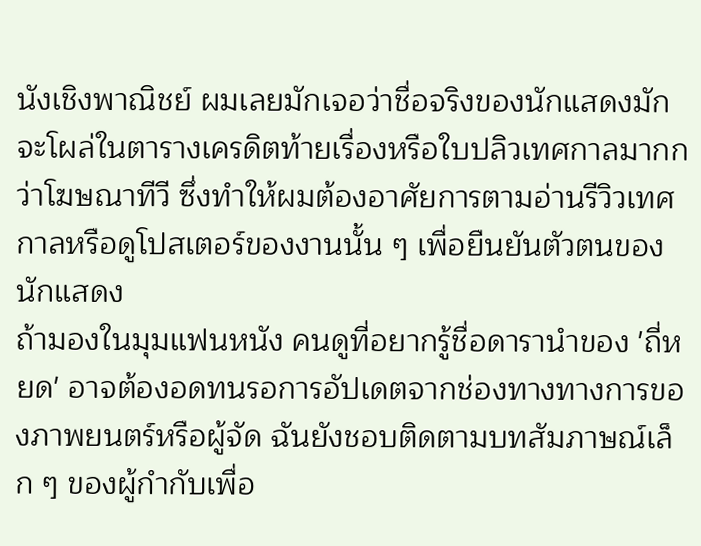นังเชิงพาณิชย์ ผมเลยมักเจอว่าชื่อจริงของนักแสดงมักจะโผล่ในตารางเครดิตท้ายเรื่องหรือใบปลิวเทศกาลมากกว่าโฆษณาทีวี ซึ่งทำให้ผมต้องอาศัยการตามอ่านรีวิวเทศกาลหรือดูโปสเตอร์ของงานนั้น ๆ เพื่อยืนยันตัวตนของนักแสดง
ถ้ามองในมุมแฟนหนัง คนดูที่อยากรู้ชื่อดารานำของ 'ถี่หยด' อาจต้องอดทนรอการอัปเดตจากช่องทางทางการของภาพยนตร์หรือผู้จัด ฉันยังชอบติดตามบทสัมภาษณ์เล็ก ๆ ของผู้กำกับเพื่อ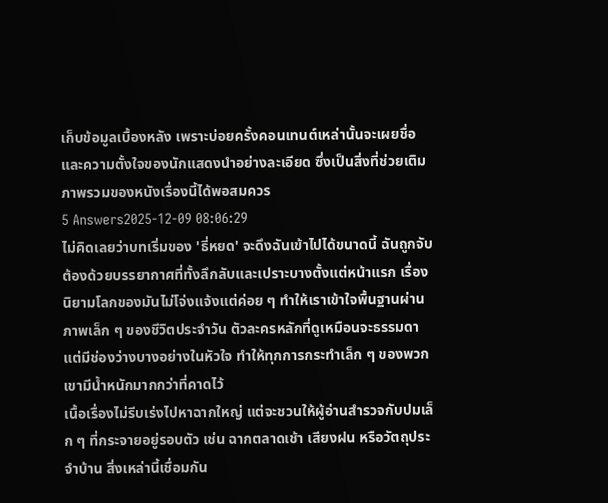เก็บข้อมูลเบื้องหลัง เพราะบ่อยครั้งคอนเทนต์เหล่านั้นจะเผยชื่อและความตั้งใจของนักแสดงนำอย่างละเอียด ซึ่งเป็นสิ่งที่ช่วยเติมภาพรวมของหนังเรื่องนี้ได้พอสมควร
5 Answers2025-12-09 08:06:29
ไม่คิดเลยว่าบทเริ่มของ 'ธี่หยด' จะดึงฉันเข้าไปได้ขนาดนี้ ฉันถูกจับต้องด้วยบรรยากาศที่ทั้งลึกลับและเปราะบางตั้งแต่หน้าแรก เรื่องนิยามโลกของมันไม่โจ่งแจ้งแต่ค่อย ๆ ทำให้เราเข้าใจพื้นฐานผ่านภาพเล็ก ๆ ของชีวิตประจำวัน ตัวละครหลักที่ดูเหมือนจะธรรมดาแต่มีช่องว่างบางอย่างในหัวใจ ทำให้ทุกการกระทำเล็ก ๆ ของพวกเขามีน้ำหนักมากกว่าที่คาดไว้
เนื้อเรื่องไม่รีบเร่งไปหาฉากใหญ่ แต่จะชวนให้ผู้อ่านสำรวจกับปมเล็ก ๆ ที่กระจายอยู่รอบตัว เช่น ฉากตลาดเช้า เสียงฝน หรือวัตถุประจำบ้าน สิ่งเหล่านี้เชื่อมกัน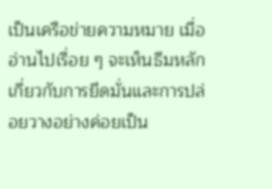เป็นเครือข่ายความหมาย เมื่ออ่านไปเรื่อย ๆ จะเห็นธีมหลักเกี่ยวกับการยึดมั่นและการปล่อยวางอย่างค่อยเป็น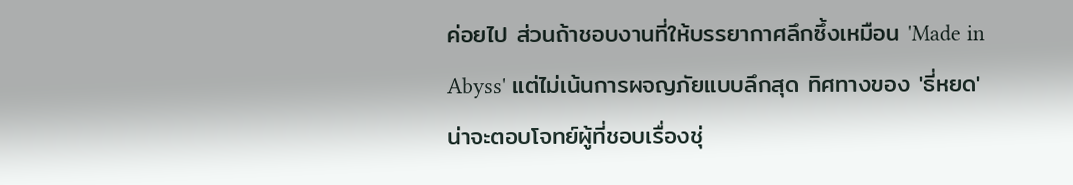ค่อยไป ส่วนถ้าชอบงานที่ให้บรรยากาศลึกซึ้งเหมือน 'Made in Abyss' แต่ไม่เน้นการผจญภัยแบบลึกสุด ทิศทางของ 'ธี่หยด' น่าจะตอบโจทย์ผู้ที่ชอบเรื่องชุ่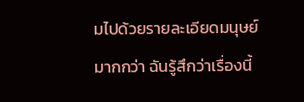มไปด้วยรายละเอียดมนุษย์มากกว่า ฉันรู้สึกว่าเรื่องนี้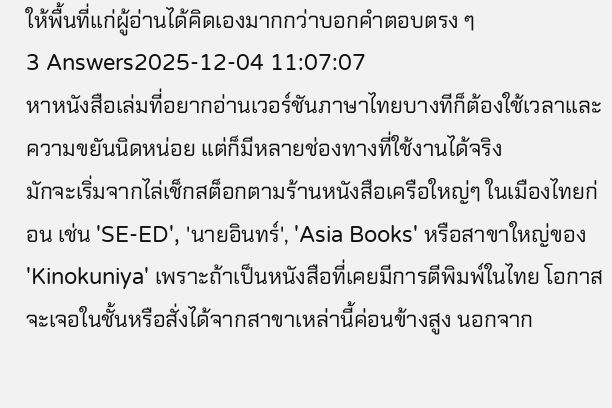ให้พื้นที่แก่ผู้อ่านได้คิดเองมากกว่าบอกคำตอบตรง ๆ
3 Answers2025-12-04 11:07:07
หาหนังสือเล่มที่อยากอ่านเวอร์ชันภาษาไทยบางทีก็ต้องใช้เวลาและความขยันนิดหน่อย แต่ก็มีหลายช่องทางที่ใช้งานได้จริง
มักจะเริ่มจากไล่เช็กสต็อกตามร้านหนังสือเครือใหญ่ๆ ในเมืองไทยก่อน เช่น 'SE-ED', 'นายอินทร์', 'Asia Books' หรือสาขาใหญ่ของ 'Kinokuniya' เพราะถ้าเป็นหนังสือที่เคยมีการตีพิมพ์ในไทย โอกาสจะเจอในชั้นหรือสั่งได้จากสาขาเหล่านี้ค่อนข้างสูง นอกจาก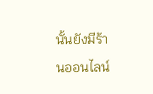นั้นยังมีร้านออนไลน์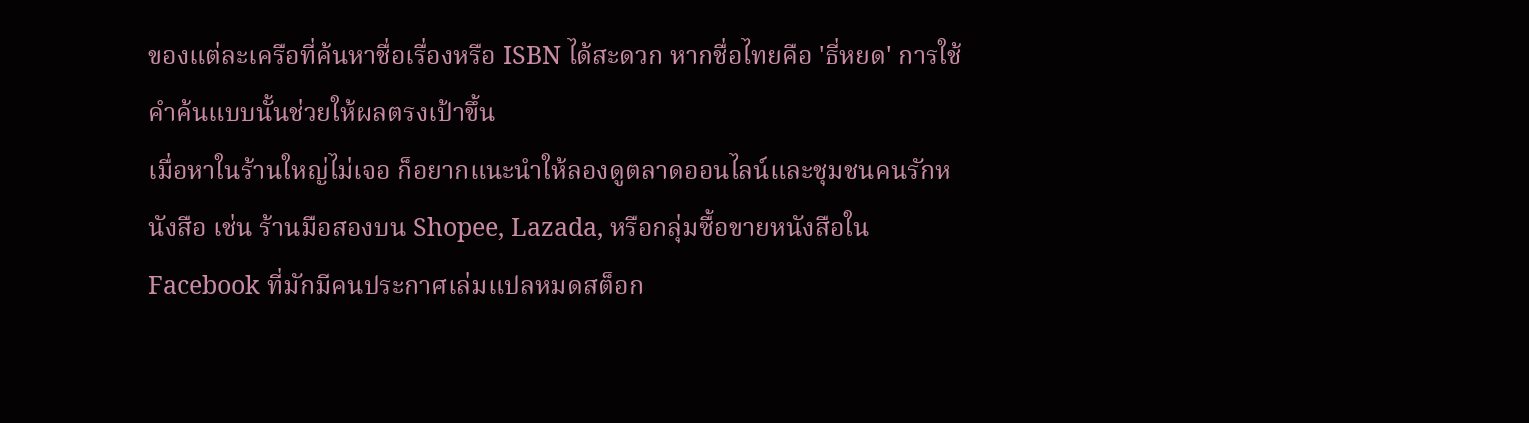ของแต่ละเครือที่ค้นหาชื่อเรื่องหรือ ISBN ได้สะดวก หากชื่อไทยคือ 'ธี่หยด' การใช้คำค้นแบบนั้นช่วยให้ผลตรงเป้าขึ้น
เมื่อหาในร้านใหญ่ไม่เจอ ก็อยากแนะนำให้ลองดูตลาดออนไลน์และชุมชนคนรักหนังสือ เช่น ร้านมือสองบน Shopee, Lazada, หรือกลุ่มซื้อขายหนังสือใน Facebook ที่มักมีคนประกาศเล่มแปลหมดสต็อก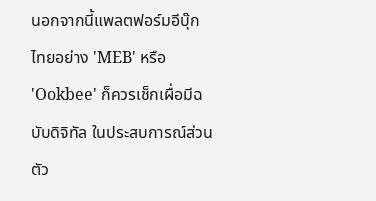นอกจากนี้แพลตฟอร์มอีบุ๊กไทยอย่าง 'MEB' หรือ 'Ookbee' ก็ควรเช็กเผื่อมีฉบับดิจิทัล ในประสบการณ์ส่วนตัว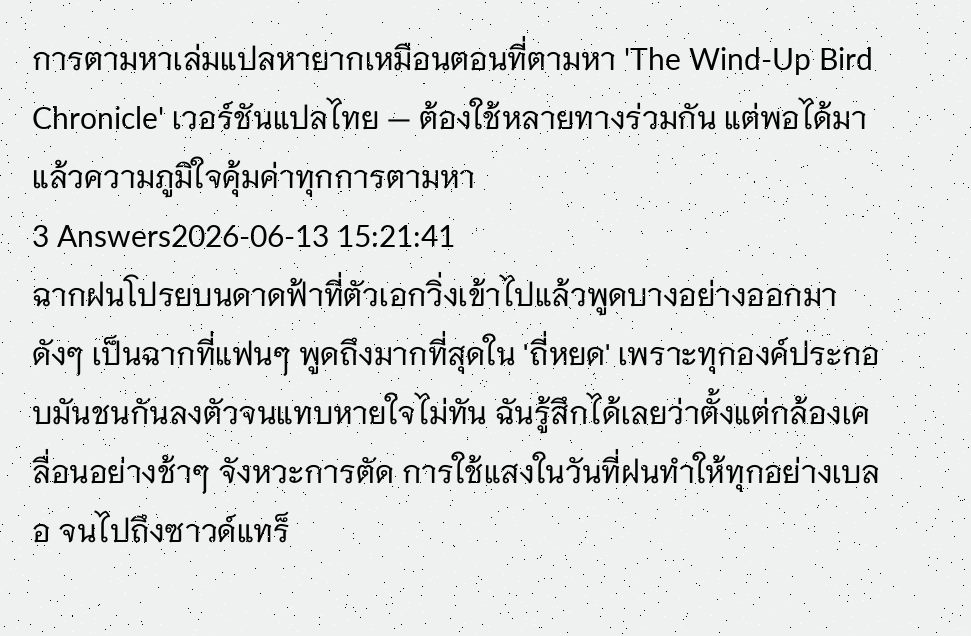การตามหาเล่มแปลหายากเหมือนตอนที่ตามหา 'The Wind-Up Bird Chronicle' เวอร์ชันแปลไทย — ต้องใช้หลายทางร่วมกัน แต่พอได้มาแล้วความภูมิใจคุ้มค่าทุกการตามหา
3 Answers2026-06-13 15:21:41
ฉากฝนโปรยบนดาดฟ้าที่ตัวเอกวิ่งเข้าไปแล้วพูดบางอย่างออกมาดังๆ เป็นฉากที่แฟนๆ พูดถึงมากที่สุดใน 'ถี่หยด' เพราะทุกองค์ประกอบมันชนกันลงตัวจนแทบหายใจไม่ทัน ฉันรู้สึกได้เลยว่าตั้งแต่กล้องเคลื่อนอย่างช้าๆ จังหวะการตัด การใช้แสงในวันที่ฝนทำให้ทุกอย่างเบลอ จนไปถึงซาวด์แทร็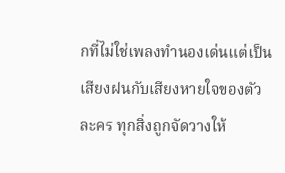กที่ไม่ใช่เพลงทำนองเด่นแต่เป็นเสียงฝนกับเสียงหายใจของตัวละคร ทุกสิ่งถูกจัดวางให้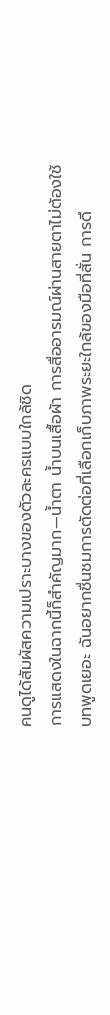คนดูได้สัมผัสความเปราะบางของตัวละครแบบใกล้ชิด
การแสดงในฉากนี้ก็สำคัญมาก—น้ำตา น้ำบนเสื้อผ้า การสื่ออารมณ์ผ่านสายตาไม่ต้องใช้บทพูดเยอะ ฉันอยากชื่นชมการตัดต่อที่เลือกเก็บภาพระยะใกล้ของมือที่สั่น การดึ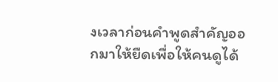งเวลาก่อนคำพูดสำคัญออกมาให้ยืดเพื่อให้คนดูได้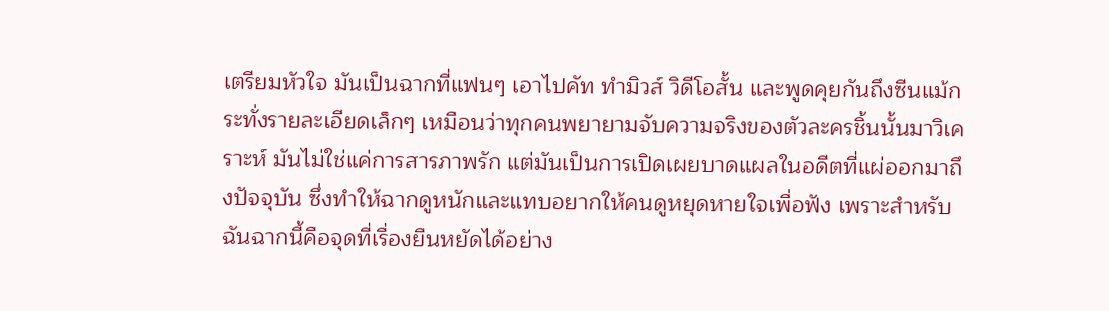เตรียมหัวใจ มันเป็นฉากที่แฟนๆ เอาไปคัท ทำมิวส์ วิดีโอสั้น และพูดคุยกันถึงซีนแม้กระทั่งรายละเอียดเล็กๆ เหมือนว่าทุกคนพยายามจับความจริงของตัวละครชิ้นนั้นมาวิเคราะห์ มันไม่ใช่แค่การสารภาพรัก แต่มันเป็นการเปิดเผยบาดแผลในอดีตที่แผ่ออกมาถึงปัจจุบัน ซึ่งทำให้ฉากดูหนักและแทบอยากให้คนดูหยุดหายใจเพื่อฟัง เพราะสำหรับฉันฉากนี้คือจุดที่เรื่องยืนหยัดได้อย่าง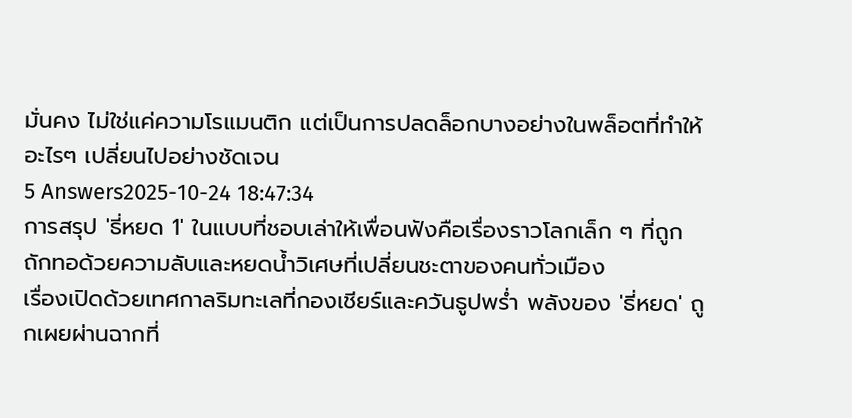มั่นคง ไม่ใช่แค่ความโรแมนติก แต่เป็นการปลดล็อกบางอย่างในพล็อตที่ทำให้อะไรๆ เปลี่ยนไปอย่างชัดเจน
5 Answers2025-10-24 18:47:34
การสรุป 'ธี่หยด 1' ในแบบที่ชอบเล่าให้เพื่อนฟังคือเรื่องราวโลกเล็ก ๆ ที่ถูกถักทอด้วยความลับและหยดน้ำวิเศษที่เปลี่ยนชะตาของคนทั่วเมือง
เรื่องเปิดด้วยเทศกาลริมทะเลที่กองเชียร์และควันธูปพร่ำ พลังของ 'ธี่หยด' ถูกเผยผ่านฉากที่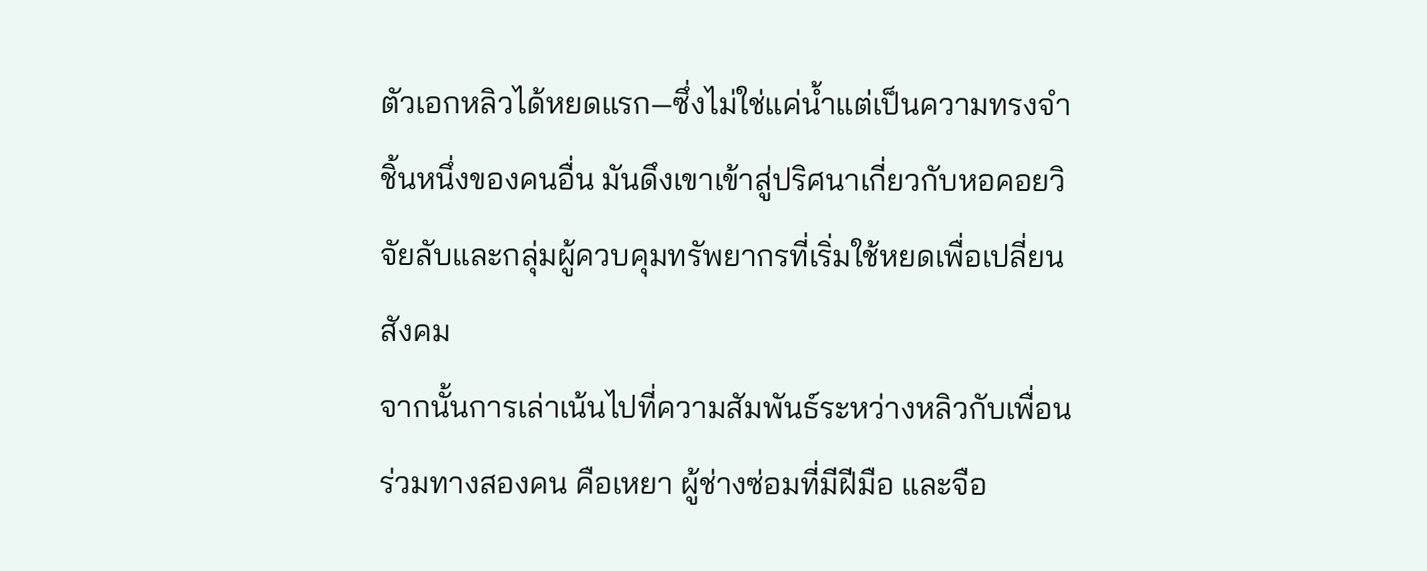ตัวเอกหลิวได้หยดแรก—ซึ่งไม่ใช่แค่น้ำแต่เป็นความทรงจำชิ้นหนึ่งของคนอื่น มันดึงเขาเข้าสู่ปริศนาเกี่ยวกับหอคอยวิจัยลับและกลุ่มผู้ควบคุมทรัพยากรที่เริ่มใช้หยดเพื่อเปลี่ยนสังคม
จากนั้นการเล่าเน้นไปที่ความสัมพันธ์ระหว่างหลิวกับเพื่อนร่วมทางสองคน คือเหยา ผู้ช่างซ่อมที่มีฝีมือ และจือ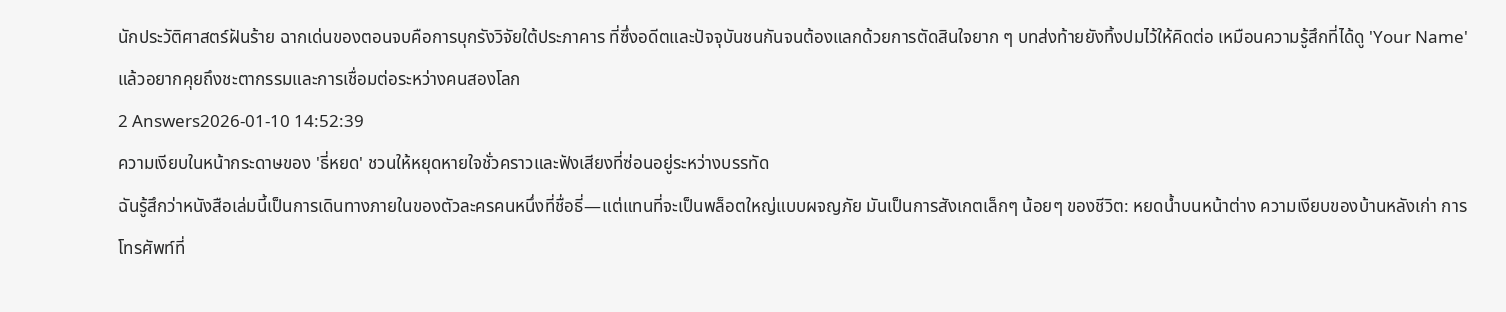นักประวัติศาสตร์ฝันร้าย ฉากเด่นของตอนจบคือการบุกรังวิจัยใต้ประภาคาร ที่ซึ่งอดีตและปัจจุบันชนกันจนต้องแลกด้วยการตัดสินใจยาก ๆ บทส่งท้ายยังทิ้งปมไว้ให้คิดต่อ เหมือนความรู้สึกที่ได้ดู 'Your Name' แล้วอยากคุยถึงชะตากรรมและการเชื่อมต่อระหว่างคนสองโลก
2 Answers2026-01-10 14:52:39
ความเงียบในหน้ากระดาษของ 'ธี่หยด' ชวนให้หยุดหายใจชั่วคราวและฟังเสียงที่ซ่อนอยู่ระหว่างบรรทัด
ฉันรู้สึกว่าหนังสือเล่มนี้เป็นการเดินทางภายในของตัวละครคนหนึ่งที่ชื่อธี่—แต่แทนที่จะเป็นพล็อตใหญ่แบบผจญภัย มันเป็นการสังเกตเล็กๆ น้อยๆ ของชีวิต: หยดน้ำบนหน้าต่าง ความเงียบของบ้านหลังเก่า การโทรศัพท์ที่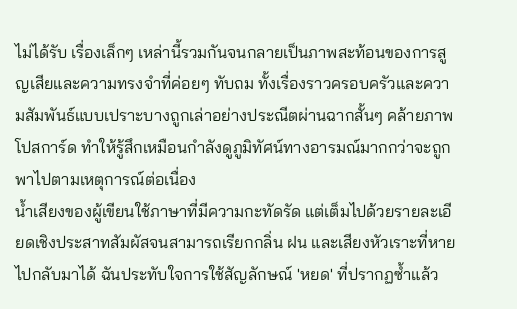ไม่ได้รับ เรื่องเล็กๆ เหล่านี้รวมกันจนกลายเป็นภาพสะท้อนของการสูญเสียและความทรงจำที่ค่อยๆ ทับถม ทั้งเรื่องราวครอบครัวและความสัมพันธ์แบบเปราะบางถูกเล่าอย่างประณีตผ่านฉากสั้นๆ คล้ายภาพโปสการ์ด ทำให้รู้สึกเหมือนกำลังดูภูมิทัศน์ทางอารมณ์มากกว่าจะถูกพาไปตามเหตุการณ์ต่อเนื่อง
น้ำเสียงของผู้เขียนใช้ภาษาที่มีความกะทัดรัด แต่เต็มไปด้วยรายละเอียดเชิงประสาทสัมผัสจนสามารถเรียกกลิ่น ฝน และเสียงหัวเราะที่หายไปกลับมาได้ ฉันประทับใจการใช้สัญลักษณ์ 'หยด' ที่ปรากฏซ้ำแล้ว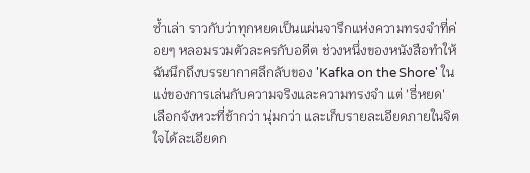ซ้ำเล่า ราวกับว่าทุกหยดเป็นแผ่นจารึกแห่งความทรงจำที่ค่อยๆ หลอมรวมตัวละครกับอดีต ช่วงหนึ่งของหนังสือทำให้ฉันนึกถึงบรรยากาศลึกลับของ 'Kafka on the Shore' ในแง่ของการเล่นกับความจริงและความทรงจำ แต่ 'ธี่หยด' เลือกจังหวะที่ช้ากว่า นุ่มกว่า และเก็บรายละเอียดภายในจิตใจได้ละเอียดก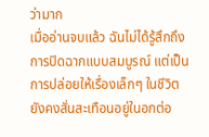ว่ามาก
เมื่ออ่านจบแล้ว ฉันไม่ได้รู้สึกถึงการปิดฉากแบบสมบูรณ์ แต่เป็นการปล่อยให้เรื่องเล็กๆ ในชีวิตยังคงสั่นสะเทือนอยู่ในอกต่อ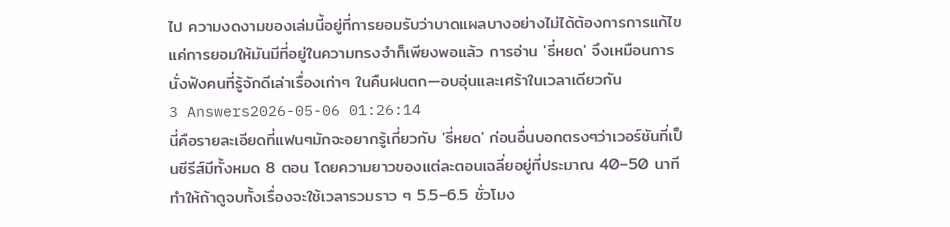ไป ความงดงามของเล่มนี้อยู่ที่การยอมรับว่าบาดแผลบางอย่างไม่ได้ต้องการการแก้ไข แค่การยอมให้มันมีที่อยู่ในความทรงจำก็เพียงพอแล้ว การอ่าน 'ธี่หยด' จึงเหมือนการนั่งฟังคนที่รู้จักดีเล่าเรื่องเก่าๆ ในคืนฝนตก—อบอุ่นและเศร้าในเวลาเดียวกัน
3 Answers2026-05-06 01:26:14
นี่คือรายละเอียดที่แฟนๆมักจะอยากรู้เกี่ยวกับ 'ธี่หยด' ก่อนอื่นบอกตรงๆว่าเวอร์ชันที่เป็นซีรีส์มีทั้งหมด 8 ตอน โดยความยาวของแต่ละตอนเฉลี่ยอยู่ที่ประมาณ 40–50 นาที ทำให้ถ้าดูจบทั้งเรื่องจะใช้เวลารวมราว ๆ 5.5–6.5 ชั่วโมง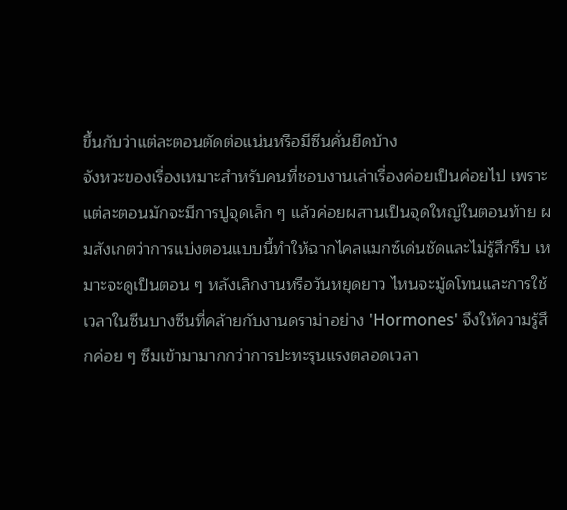ขึ้นกับว่าแต่ละตอนตัดต่อแน่นหรือมีซีนคั่นยืดบ้าง
จังหวะของเรื่องเหมาะสำหรับคนที่ชอบงานเล่าเรื่องค่อยเป็นค่อยไป เพราะแต่ละตอนมักจะมีการปูจุดเล็ก ๆ แล้วค่อยผสานเป็นจุดใหญ่ในตอนท้าย ผมสังเกตว่าการแบ่งตอนแบบนี้ทำให้ฉากไคลแมกซ์เด่นชัดและไม่รู้สึกรีบ เหมาะจะดูเป็นตอน ๆ หลังเลิกงานหรือวันหยุดยาว ไหนจะมู้ดโทนและการใช้เวลาในซีนบางซีนที่คล้ายกับงานดราม่าอย่าง 'Hormones' จึงให้ความรู้สึกค่อย ๆ ซึมเข้ามามากกว่าการปะทะรุนแรงตลอดเวลา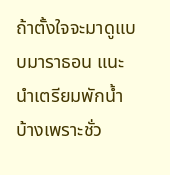ถ้าตั้งใจจะมาดูแบบมาราธอน แนะนำเตรียมพักน้ำบ้างเพราะชั่ว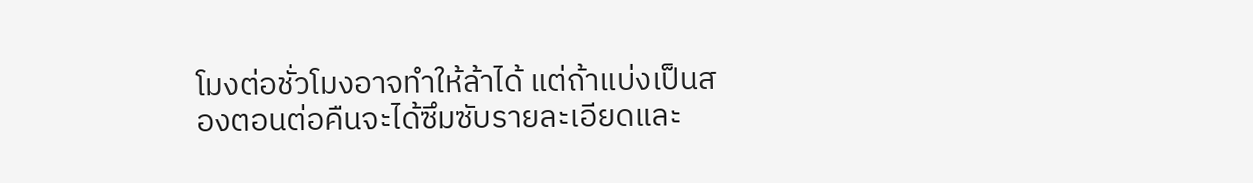โมงต่อชั่วโมงอาจทำให้ล้าได้ แต่ถ้าแบ่งเป็นสองตอนต่อคืนจะได้ซึมซับรายละเอียดและ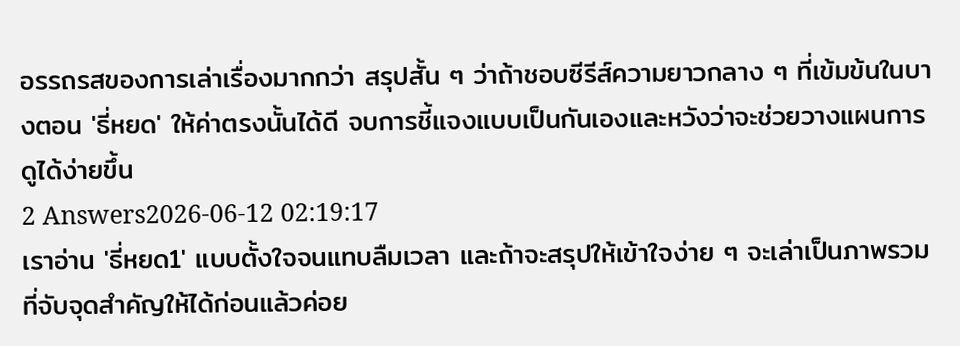อรรถรสของการเล่าเรื่องมากกว่า สรุปสั้น ๆ ว่าถ้าชอบซีรีส์ความยาวกลาง ๆ ที่เข้มข้นในบางตอน 'ธี่หยด' ให้ค่าตรงนั้นได้ดี จบการชี้แจงแบบเป็นกันเองและหวังว่าจะช่วยวางแผนการดูได้ง่ายขึ้น
2 Answers2026-06-12 02:19:17
เราอ่าน 'ธี่หยด1' แบบตั้งใจจนแทบลืมเวลา และถ้าจะสรุปให้เข้าใจง่าย ๆ จะเล่าเป็นภาพรวมที่จับจุดสำคัญให้ได้ก่อนแล้วค่อย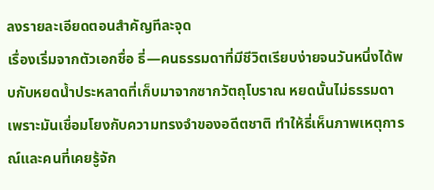ลงรายละเอียดตอนสำคัญทีละจุด
เรื่องเริ่มจากตัวเอกชื่อ ธี่—คนธรรมดาที่มีชีวิตเรียบง่ายจนวันหนึ่งได้พบกับหยดน้ำประหลาดที่เก็บมาจากซากวัตถุโบราณ หยดนั้นไม่ธรรมดาเพราะมันเชื่อมโยงกับความทรงจำของอดีตชาติ ทำให้ธี่เห็นภาพเหตุการณ์และคนที่เคยรู้จัก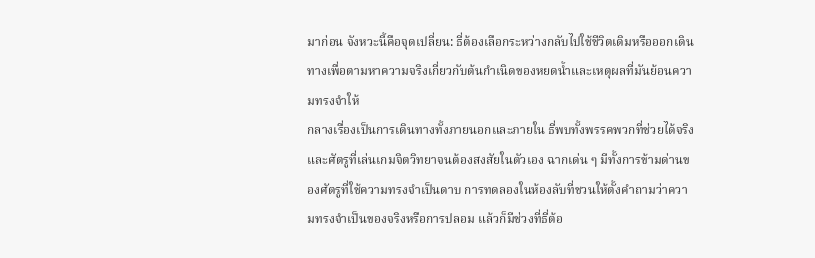มาก่อน จังหวะนี้คือจุดเปลี่ยน: ธี่ต้องเลือกระหว่างกลับไปใช้ชีวิตเดิมหรือออกเดินทางเพื่อตามหาความจริงเกี่ยวกับต้นกำเนิดของหยดน้ำและเหตุผลที่มันย้อนความทรงจำให้
กลางเรื่องเป็นการเดินทางทั้งภายนอกและภายใน ธี่พบทั้งพรรคพวกที่ช่วยได้จริง และศัตรูที่เล่นเกมจิตวิทยาจนต้องสงสัยในตัวเอง ฉากเด่น ๆ มีทั้งการข้ามด่านของศัตรูที่ใช้ความทรงจำเป็นดาบ การทดลองในห้องลับที่ชวนให้ตั้งคำถามว่าความทรงจำเป็นของจริงหรือการปลอม แล้วก็มีช่วงที่ธี่ต้อ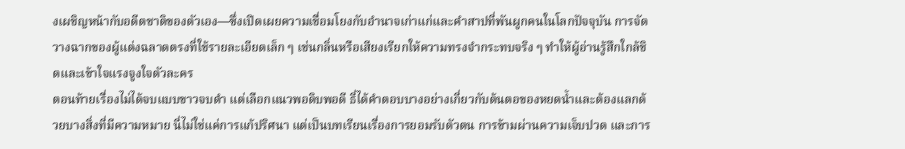งเผชิญหน้ากับอดีตชาติของตัวเอง—ซึ่งเปิดเผยความเชื่อมโยงกับอำนาจเก่าแก่และคำสาปที่พันผูกคนในโลกปัจจุบัน การจัดวางฉากของผู้แต่งฉลาดตรงที่ใช้รายละเอียดเล็ก ๆ เช่นกลิ่นหรือเสียงเรียกให้ความทรงจำกระทบจริง ๆ ทำให้ผู้อ่านรู้สึกใกล้ชิดและเข้าใจแรงจูงใจตัวละคร
ตอนท้ายเรื่องไม่ได้จบแบบขาวจบดำ แต่เลือกแนวพอดิบพอดี ธี่ได้คำตอบบางอย่างเกี่ยวกับต้นตอของหยดน้ำและต้องแลกด้วยบางสิ่งที่มีความหมาย นี่ไม่ใช่แค่การแก้ปริศนา แต่เป็นบทเรียนเรื่องการยอมรับตัวตน การข้ามผ่านความเจ็บปวด และการ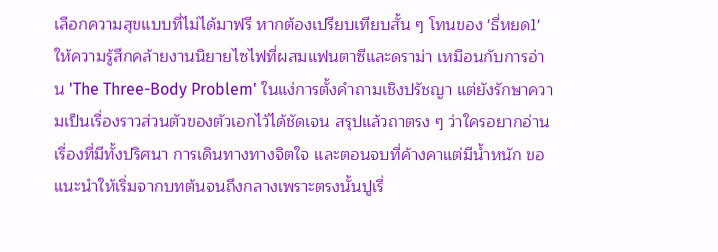เลือกความสุขแบบที่ไม่ได้มาฟรี หากต้องเปรียบเทียบสั้น ๆ โทนของ 'ธี่หยด1' ให้ความรู้สึกคล้ายงานนิยายไซไฟที่ผสมแฟนตาซีและดราม่า เหมือนกับการอ่าน 'The Three-Body Problem' ในแง่การตั้งคำถามเชิงปรัชญา แต่ยังรักษาความเป็นเรื่องราวส่วนตัวของตัวเอกไว้ได้ชัดเจน สรุปแล้วถาตรง ๆ ว่าใครอยากอ่านเรื่องที่มีทั้งปริศนา การเดินทางทางจิตใจ และตอนจบที่ค้างคาแต่มีน้ำหนัก ขอแนะนำให้เริ่มจากบทต้นจนถึงกลางเพราะตรงนั้นปูเรื่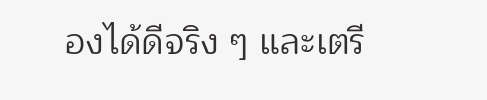องได้ดีจริง ๆ และเตรี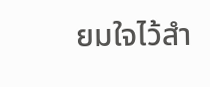ยมใจไว้สำ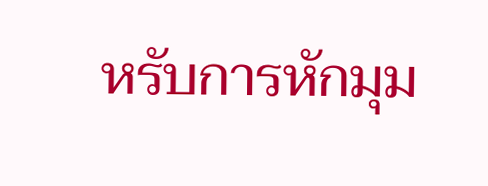หรับการหักมุม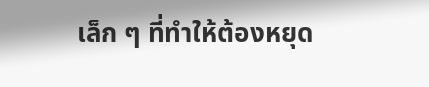เล็ก ๆ ที่ทำให้ต้องหยุด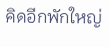คิดอีกพักใหญ่